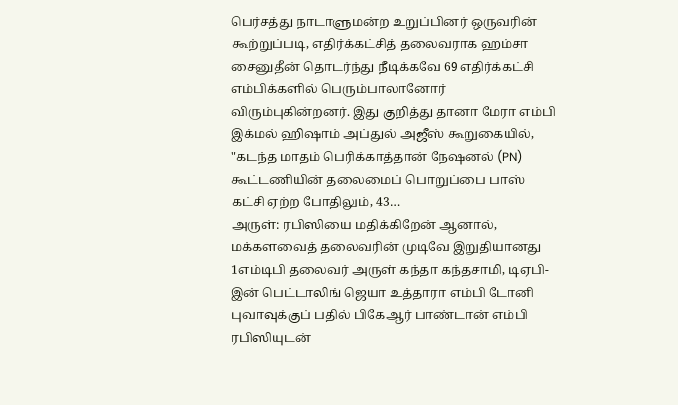பெர்சத்து நாடாளுமன்ற உறுப்பினர் ஒருவரின் கூற்றுப்படி, எதிர்க்கட்சித் தலைவராக ஹம்சா சைனுதீன் தொடர்ந்து நீடிக்கவே 69 எதிர்க்கட்சி எம்பிக்களில் பெரும்பாலானோர் விரும்புகின்றனர். இது குறித்து தானா மேரா எம்பி இக்மல் ஹிஷாம் அப்துல் அஜீஸ் கூறுகையில், "கடந்த மாதம் பெரிக்காத்தான் நேஷனல் (PN) கூட்டணியின் தலைமைப் பொறுப்பை பாஸ் கட்சி ஏற்ற போதிலும், 43…
அருள்: ரபிஸியை மதிக்கிறேன் ஆனால், மக்களவைத் தலைவரின் முடிவே இறுதியானது
1எம்டிபி தலைவர் அருள் கந்தா கந்தசாமி, டிஏபி-இன் பெட்டாலிங் ஜெயா உத்தாரா எம்பி டோனி புவாவுக்குப் பதில் பிகேஆர் பாண்டான் எம்பி ரபிஸியுடன்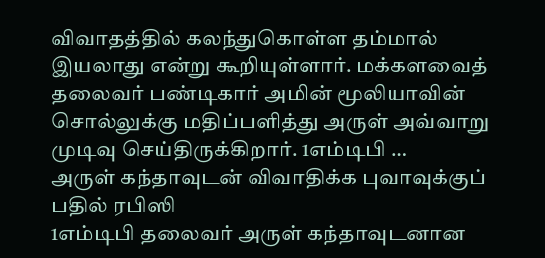விவாதத்தில் கலந்துகொள்ள தம்மால் இயலாது என்று கூறியுள்ளார். மக்களவைத் தலைவர் பண்டிகார் அமின் மூலியாவின் சொல்லுக்கு மதிப்பளித்து அருள் அவ்வாறு முடிவு செய்திருக்கிறார். 1எம்டிபி …
அருள் கந்தாவுடன் விவாதிக்க புவாவுக்குப் பதில் ரபிஸி
1எம்டிபி தலைவர் அருள் கந்தாவுடனான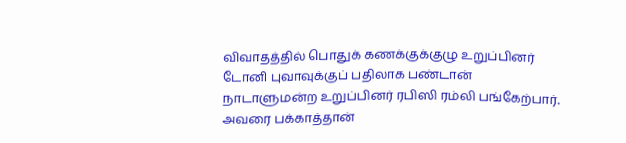விவாதத்தில் பொதுக் கணக்குக்குழு உறுப்பினர் டோனி புவாவுக்குப் பதிலாக பண்டான் நாடாளுமன்ற உறுப்பினர் ரபிஸி ரம்லி பங்கேற்பார். அவரை பக்காத்தான்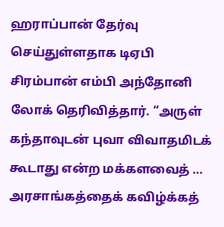ஹராப்பான் தேர்வு செய்துள்ளதாக டிஏபி சிரம்பான் எம்பி அந்தோனி லோக் தெரிவித்தார். “அருள் கந்தாவுடன் புவா விவாதமிடக் கூடாது என்ற மக்களவைத் …
அரசாங்கத்தைக் கவிழ்க்கத்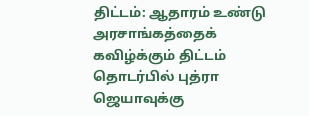திட்டம்: ஆதாரம் உண்டு
அரசாங்கத்தைக் கவிழ்க்கும் திட்டம் தொடர்பில் புத்ரா ஜெயாவுக்கு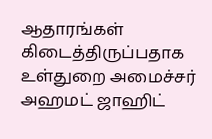ஆதாரங்கள் கிடைத்திருப்பதாக உள்துறை அமைச்சர் அஹமட் ஜாஹிட்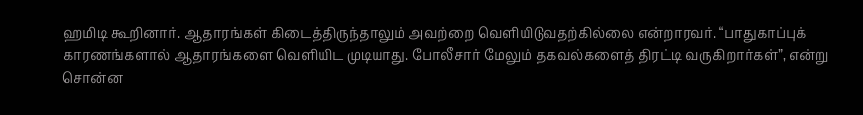ஹமிடி கூறினார். ஆதாரங்கள் கிடைத்திருந்தாலும் அவற்றை வெளியிடுவதற்கில்லை என்றாரவர். “பாதுகாப்புக் காரணங்களால் ஆதாரங்களை வெளியிட முடியாது. போலீசார் மேலும் தகவல்களைத் திரட்டி வருகிறார்கள்”, என்று சொன்ன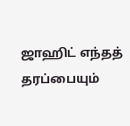ஜாஹிட் எந்தத் தரப்பையும்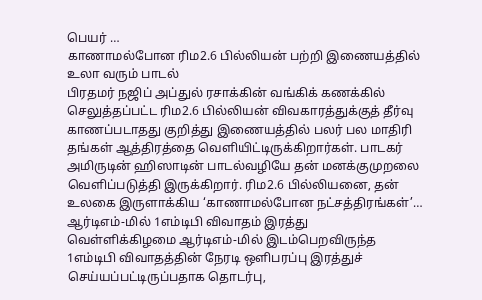பெயர் …
காணாமல்போன ரிம2.6 பில்லியன் பற்றி இணையத்தில் உலா வரும் பாடல்
பிரதமர் நஜிப் அப்துல் ரசாக்கின் வங்கிக் கணக்கில் செலுத்தப்பட்ட ரிம2.6 பில்லியன் விவகாரத்துக்குத் தீர்வு காணப்படாதது குறித்து இணையத்தில் பலர் பல மாதிரி தங்கள் ஆத்திரத்தை வெளியிட்டிருக்கிறார்கள். பாடகர் அமிருடின் ஹிஸாடின் பாடல்வழியே தன் மனக்குமுறலை வெளிப்படுத்தி இருக்கிறார். ரிம2.6 பில்லியனை, தன் உலகை இருளாக்கிய ‘காணாமல்போன நட்சத்திரங்கள்’…
ஆர்டிஎம்-மில் 1எம்டிபி விவாதம் இரத்து
வெள்ளிக்கிழமை ஆர்டிஎம்-மில் இடம்பெறவிருந்த 1எம்டிபி விவாதத்தின் நேரடி ஒளிபரப்பு இரத்துச் செய்யப்பட்டிருப்பதாக தொடர்பு,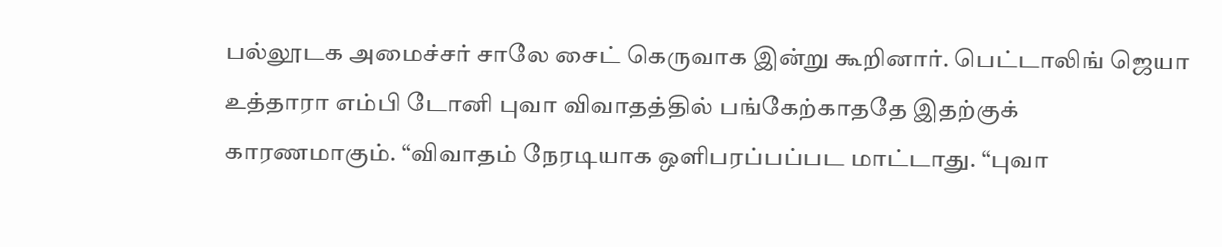பல்லூடக அமைச்சர் சாலே சைட் கெருவாக இன்று கூறினார். பெட்டாலிங் ஜெயா உத்தாரா எம்பி டோனி புவா விவாதத்தில் பங்கேற்காததே இதற்குக் காரணமாகும். “விவாதம் நேரடியாக ஒளிபரப்பப்பட மாட்டாது. “புவா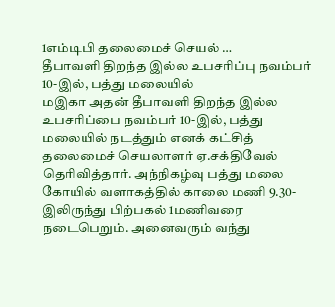1எம்டிபி தலைமைச் செயல் …
தீபாவளி திறந்த இல்ல உபசரிப்பு நவம்பர் 10-இல், பத்து மலையில்
மஇகா அதன் தீபாவளி திறந்த இல்ல உபசரிப்பை நவம்பர் 10-இல், பத்து மலையில் நடத்தும் எனக் கட்சித் தலைமைச் செயலாளர் ஏ.சக்திவேல் தெரிவித்தார். அந்நிகழ்வு பத்து மலை கோயில் வளாகத்தில் காலை மணி 9.30-இலிருந்து பிற்பகல் 1மணிவரை நடைபெறும். அனைவரும் வந்து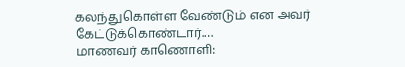கலந்துகொள்ள வேண்டும் என அவர் கேட்டுக்கொண்டார்.…
மாணவர் காணொளி: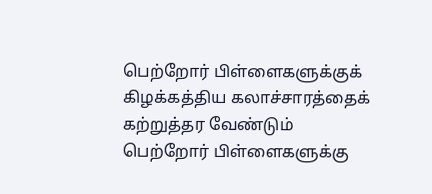பெற்றோர் பிள்ளைகளுக்குக் கிழக்கத்திய கலாச்சாரத்தைக் கற்றுத்தர வேண்டும்
பெற்றோர் பிள்ளைகளுக்கு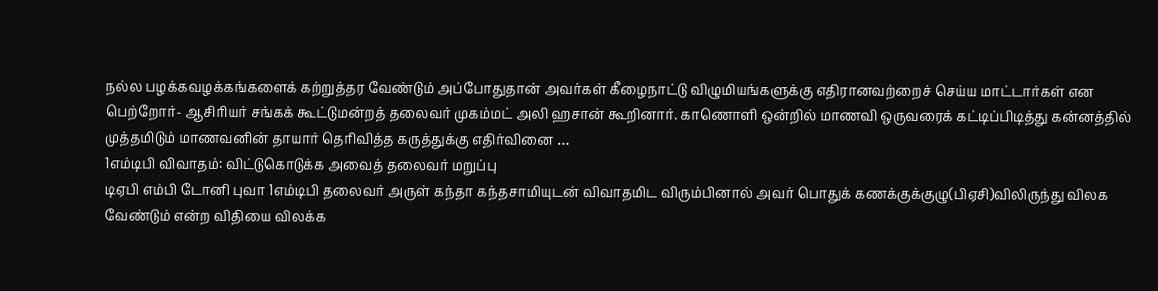நல்ல பழக்கவழக்கங்களைக் கற்றுத்தர வேண்டும் அப்போதுதான் அவர்கள் கீழைநாட்டு விழுமியங்களுக்கு எதிரானவற்றைச் செய்ய மாட்டார்கள் என பெற்றோர்- ஆசிரியர் சங்கக் கூட்டுமன்றத் தலைவர் முகம்மட் அலி ஹசான் கூறினார். காணொளி ஒன்றில் மாணவி ஒருவரைக் கட்டிப்பிடித்து கன்னத்தில் முத்தமிடும் மாணவனின் தாயார் தெரிவித்த கருத்துக்கு எதிர்வினை …
1எம்டிபி விவாதம்: விட்டுகொடுக்க அவைத் தலைவர் மறுப்பு
டிஏபி எம்பி டோனி புவா 1எம்டிபி தலைவர் அருள் கந்தா கந்தசாமியுடன் விவாதமிட விரும்பினால் அவர் பொதுக் கணக்குக்குழு(பிஏசி)விலிருந்து விலக வேண்டும் என்ற விதியை விலக்க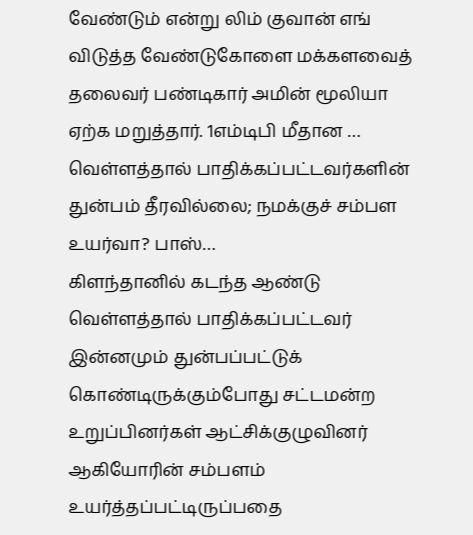வேண்டும் என்று லிம் குவான் எங் விடுத்த வேண்டுகோளை மக்களவைத் தலைவர் பண்டிகார் அமின் மூலியா ஏற்க மறுத்தார். 1எம்டிபி மீதான …
வெள்ளத்தால் பாதிக்கப்பட்டவர்களின் துன்பம் தீரவில்லை; நமக்குச் சம்பள உயர்வா? பாஸ்…
கிளந்தானில் கடந்த ஆண்டு வெள்ளத்தால் பாதிக்கப்பட்டவர் இன்னமும் துன்பப்பட்டுக் கொண்டிருக்கும்போது சட்டமன்ற உறுப்பினர்கள் ஆட்சிக்குழுவினர் ஆகியோரின் சம்பளம் உயர்த்தப்பட்டிருப்பதை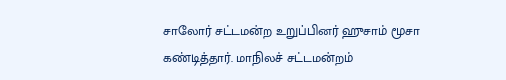சாலோர் சட்டமன்ற உறுப்பினர் ஹுசாம் மூசா கண்டித்தார். மாநிலச் சட்டமன்றம்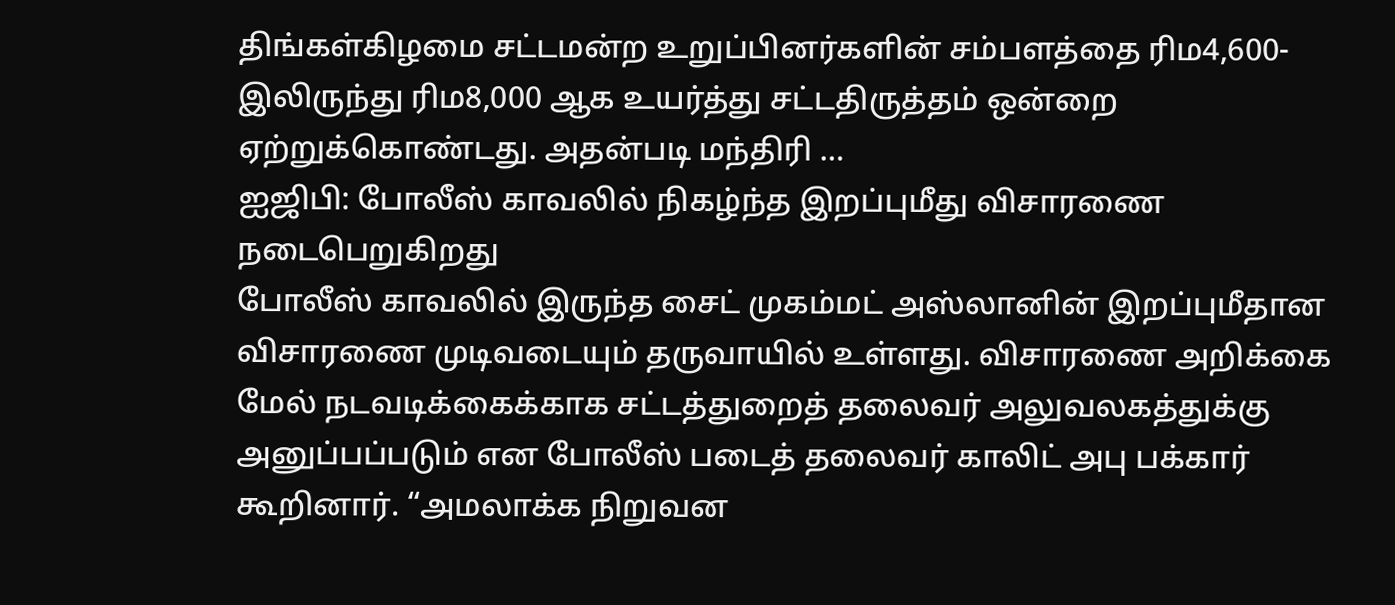திங்கள்கிழமை சட்டமன்ற உறுப்பினர்களின் சம்பளத்தை ரிம4,600-இலிருந்து ரிம8,000 ஆக உயர்த்து சட்டதிருத்தம் ஒன்றை ஏற்றுக்கொண்டது. அதன்படி மந்திரி …
ஐஜிபி: போலீஸ் காவலில் நிகழ்ந்த இறப்புமீது விசாரணை நடைபெறுகிறது
போலீஸ் காவலில் இருந்த சைட் முகம்மட் அஸ்லானின் இறப்புமீதான விசாரணை முடிவடையும் தருவாயில் உள்ளது. விசாரணை அறிக்கை மேல் நடவடிக்கைக்காக சட்டத்துறைத் தலைவர் அலுவலகத்துக்கு அனுப்பப்படும் என போலீஸ் படைத் தலைவர் காலிட் அபு பக்கார் கூறினார். “அமலாக்க நிறுவன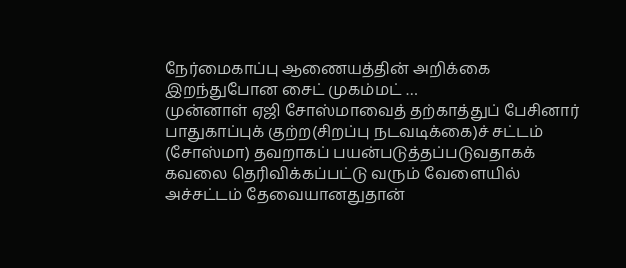நேர்மைகாப்பு ஆணையத்தின் அறிக்கை இறந்துபோன சைட் முகம்மட் …
முன்னாள் ஏஜி சோஸ்மாவைத் தற்காத்துப் பேசினார்
பாதுகாப்புக் குற்ற(சிறப்பு நடவடிக்கை)ச் சட்டம் (சோஸ்மா) தவறாகப் பயன்படுத்தப்படுவதாகக் கவலை தெரிவிக்கப்பட்டு வரும் வேளையில் அச்சட்டம் தேவையானதுதான்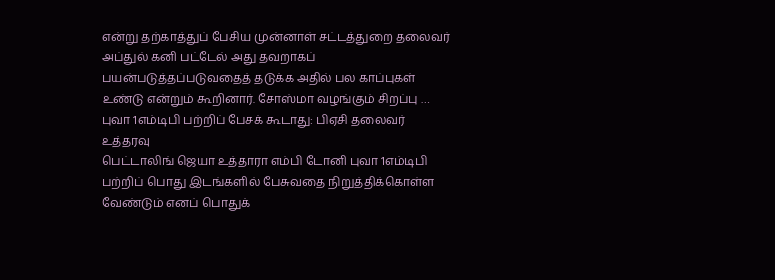என்று தற்காத்துப் பேசிய முன்னாள் சட்டத்துறை தலைவர் அப்துல் கனி பட்டேல் அது தவறாகப் பயன்படுத்தப்படுவதைத் தடுக்க அதில் பல காப்புகள் உண்டு என்றும் கூறினார். சோஸ்மா வழங்கும் சிறப்பு …
புவா 1எம்டிபி பற்றிப் பேசக் கூடாது: பிஏசி தலைவர் உத்தரவு
பெட்டாலிங் ஜெயா உத்தாரா எம்பி டோனி புவா 1எம்டிபி பற்றிப் பொது இடங்களில் பேசுவதை நிறுத்திக்கொள்ள வேண்டும் எனப் பொதுக்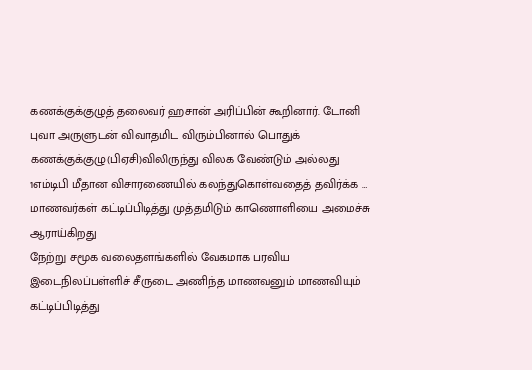கணக்குக்குழுத் தலைவர் ஹசான் அரிப்பின் கூறினார். டோனி புவா அருளுடன் விவாதமிட விரும்பினால் பொதுக் கணக்குக்குழு(பிஏசி)விலிருந்து விலக வேண்டும் அல்லது 1எம்டிபி மீதான விசாரணையில் கலந்துகொள்வதைத் தவிர்க்க …
மாணவர்கள் கட்டிப்பிடித்து முத்தமிடும் காணொளியை அமைச்சு ஆராய்கிறது
நேற்று சமூக வலைதளங்களில் வேகமாக பரவிய இடைநிலப்பள்ளிச் சீருடை அணிந்த மாணவனும் மாணவியும் கட்டிப்பிடித்து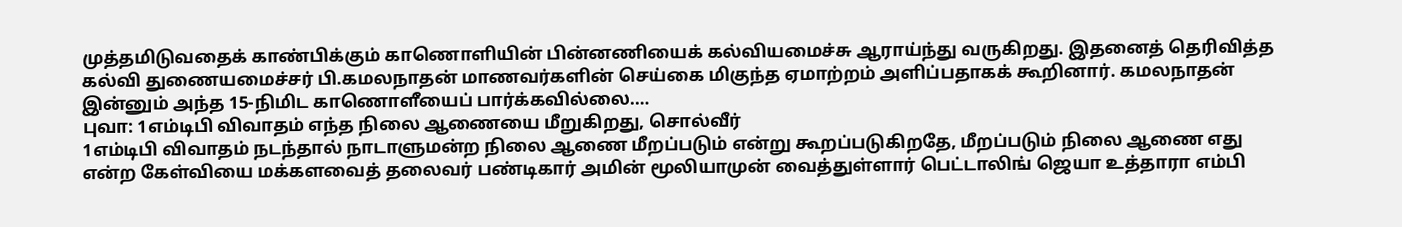முத்தமிடுவதைக் காண்பிக்கும் காணொளியின் பின்னணியைக் கல்வியமைச்சு ஆராய்ந்து வருகிறது. இதனைத் தெரிவித்த கல்வி துணையமைச்சர் பி.கமலநாதன் மாணவர்களின் செய்கை மிகுந்த ஏமாற்றம் அளிப்பதாகக் கூறினார். கமலநாதன் இன்னும் அந்த 15-நிமிட காணொளீயைப் பார்க்கவில்லை.…
புவா: 1எம்டிபி விவாதம் எந்த நிலை ஆணையை மீறுகிறது, சொல்வீர்
1எம்டிபி விவாதம் நடந்தால் நாடாளுமன்ற நிலை ஆணை மீறப்படும் என்று கூறப்படுகிறதே, மீறப்படும் நிலை ஆணை எது என்ற கேள்வியை மக்களவைத் தலைவர் பண்டிகார் அமின் மூலியாமுன் வைத்துள்ளார் பெட்டாலிங் ஜெயா உத்தாரா எம்பி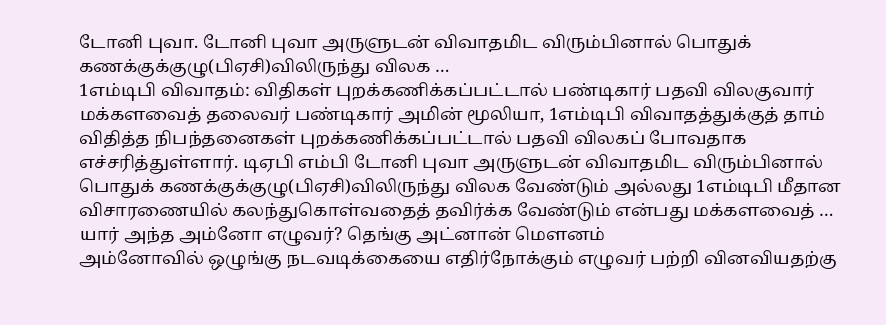டோனி புவா. டோனி புவா அருளுடன் விவாதமிட விரும்பினால் பொதுக் கணக்குக்குழு(பிஏசி)விலிருந்து விலக …
1எம்டிபி விவாதம்: விதிகள் புறக்கணிக்கப்பட்டால் பண்டிகார் பதவி விலகுவார்
மக்களவைத் தலைவர் பண்டிகார் அமின் மூலியா, 1எம்டிபி விவாதத்துக்குத் தாம் விதித்த நிபந்தனைகள் புறக்கணிக்கப்பட்டால் பதவி விலகப் போவதாக எச்சரித்துள்ளார். டிஏபி எம்பி டோனி புவா அருளுடன் விவாதமிட விரும்பினால் பொதுக் கணக்குக்குழு(பிஏசி)விலிருந்து விலக வேண்டும் அல்லது 1எம்டிபி மீதான விசாரணையில் கலந்துகொள்வதைத் தவிர்க்க வேண்டும் என்பது மக்களவைத் …
யார் அந்த அம்னோ எழுவர்? தெங்கு அட்னான் மெளனம்
அம்னோவில் ஒழுங்கு நடவடிக்கையை எதிர்நோக்கும் எழுவர் பற்றி வினவியதற்கு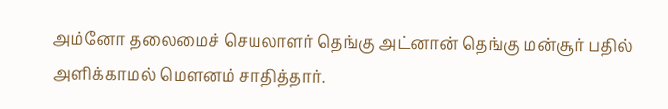அம்னோ தலைமைச் செயலாளர் தெங்கு அட்னான் தெங்கு மன்சூர் பதில் அளிக்காமல் மெளனம் சாதித்தார்.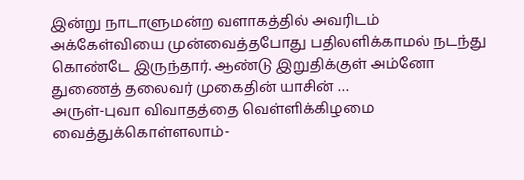இன்று நாடாளுமன்ற வளாகத்தில் அவரிடம் அக்கேள்வியை முன்வைத்தபோது பதிலளிக்காமல் நடந்து கொண்டே இருந்தார். ஆண்டு இறுதிக்குள் அம்னோ துணைத் தலைவர் முகைதின் யாசின் …
அருள்-புவா விவாதத்தை வெள்ளிக்கிழமை வைத்துக்கொள்ளலாம்-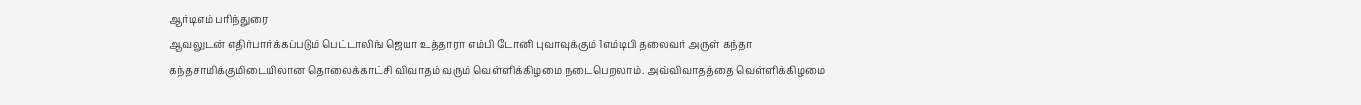ஆர்டிஎம் பரிந்துரை
ஆவலுடன் எதிர்பார்க்கப்படும் பெட்டாலிங் ஜெயா உத்தாரா எம்பி டோனி புவாவுக்கும் 1எம்டிபி தலைவர் அருள் கந்தா கந்தசாமிக்குமிடையிலான தொலைக்காட்சி விவாதம் வரும் வெள்ளிக்கிழமை நடைபெறலாம். அவ்விவாதத்தை வெள்ளிக்கிழமை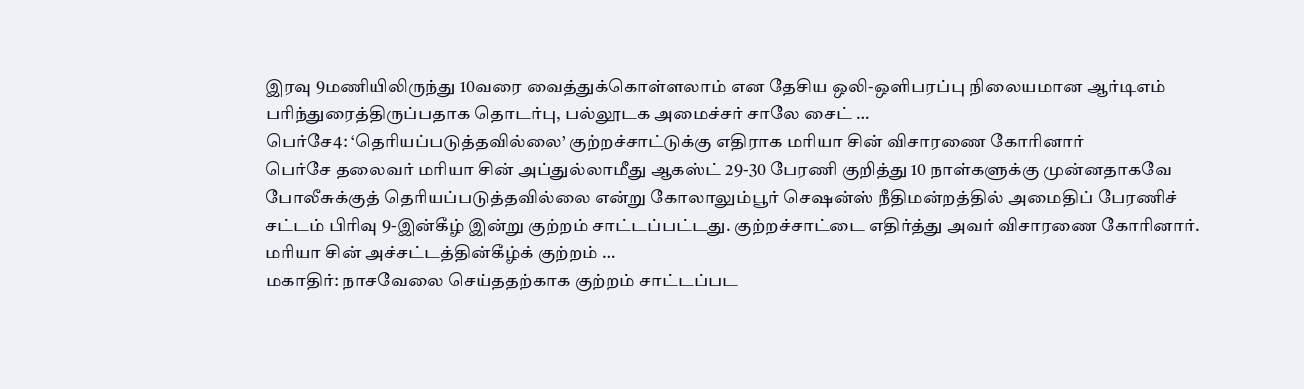இரவு 9மணியிலிருந்து 10வரை வைத்துக்கொள்ளலாம் என தேசிய ஒலி-ஒளிபரப்பு நிலையமான ஆர்டிஎம் பரிந்துரைத்திருப்பதாக தொடர்பு, பல்லூடக அமைச்சர் சாலே சைட் …
பெர்சே4: ‘தெரியப்படுத்தவில்லை’ குற்றச்சாட்டுக்கு எதிராக மரியா சின் விசாரணை கோரினார்
பெர்சே தலைவர் மரியா சின் அப்துல்லாமீது ஆகஸ்ட் 29-30 பேரணி குறித்து 10 நாள்களுக்கு முன்னதாகவே போலீசுக்குத் தெரியப்படுத்தவில்லை என்று கோலாலும்பூர் செஷன்ஸ் நீதிமன்றத்தில் அமைதிப் பேரணிச் சட்டம் பிரிவு 9-இன்கீழ் இன்று குற்றம் சாட்டப்பட்டது. குற்றச்சாட்டை எதிர்த்து அவர் விசாரணை கோரினார். மரியா சின் அச்சட்டத்தின்கீழ்க் குற்றம் …
மகாதிர்: நாசவேலை செய்ததற்காக குற்றம் சாட்டப்பட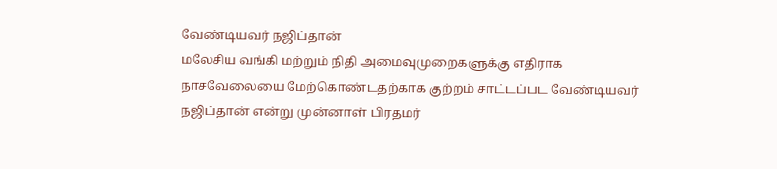வேண்டியவர் நஜிப்தான்
மலேசிய வங்கி மற்றும் நிதி அமைவுமுறைகளுக்கு எதிராக நாசவேலையை மேற்கொண்டதற்காக குற்றம் சாட்டப்பட வேண்டியவர் நஜிப்தான் என்று முன்னாள் பிரதமர்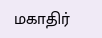மகாதிர்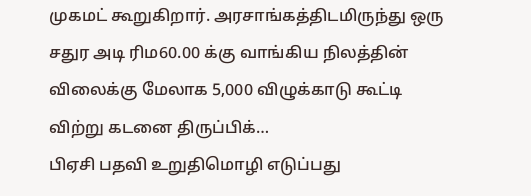முகமட் கூறுகிறார். அரசாங்கத்திடமிருந்து ஒரு சதுர அடி ரிம60.00 க்கு வாங்கிய நிலத்தின் விலைக்கு மேலாக 5,000 விழுக்காடு கூட்டி விற்று கடனை திருப்பிக்…
பிஏசி பதவி உறுதிமொழி எடுப்பது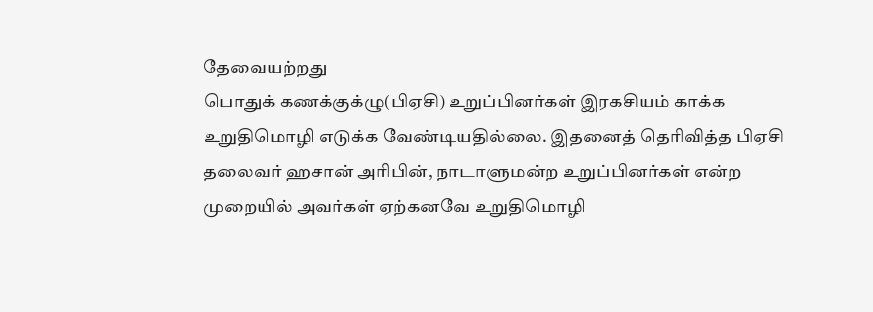தேவையற்றது
பொதுக் கணக்குக்ழு(பிஏசி) உறுப்பினர்கள் இரகசியம் காக்க உறுதிமொழி எடுக்க வேண்டியதில்லை. இதனைத் தெரிவித்த பிஏசி தலைவர் ஹசான் அரிபின், நாடாளுமன்ற உறுப்பினர்கள் என்ற முறையில் அவர்கள் ஏற்கனவே உறுதிமொழி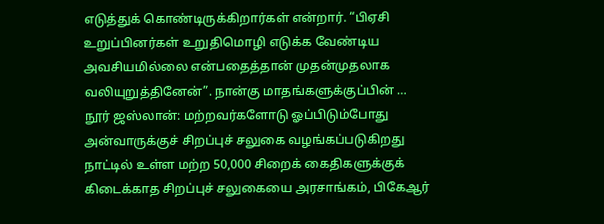எடுத்துக் கொண்டிருக்கிறார்கள் என்றார். “பிஏசி உறுப்பினர்கள் உறுதிமொழி எடுக்க வேண்டிய அவசியமில்லை என்பதைத்தான் முதன்முதலாக வலியுறுத்தினேன்”. நான்கு மாதங்களுக்குப்பின் …
நூர் ஜஸ்லான்: மற்றவர்களோடு ஓப்பிடும்போது அன்வாருக்குச் சிறப்புச் சலுகை வழங்கப்படுகிறது
நாட்டில் உள்ள மற்ற 50,000 சிறைக் கைதிகளுக்குக் கிடைக்காத சிறப்புச் சலுகையை அரசாங்கம், பிகேஆர்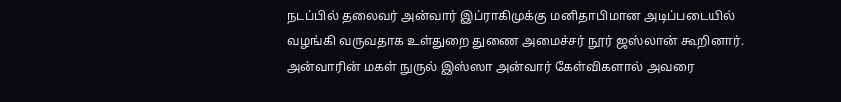நடப்பில் தலைவர் அன்வார் இப்ராகிமுக்கு மனிதாபிமான அடிப்படையில் வழங்கி வருவதாக உள்துறை துணை அமைச்சர் நூர் ஜஸ்லான் கூறினார். அன்வாரின் மகள் நுருல் இஸ்ஸா அன்வார் கேள்விகளால் அவரை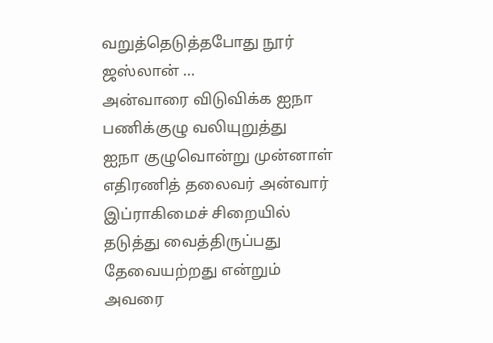வறுத்தெடுத்தபோது நூர் ஜஸ்லான் …
அன்வாரை விடுவிக்க ஐநா பணிக்குழு வலியுறுத்து
ஐநா குழுவொன்று முன்னாள் எதிரணித் தலைவர் அன்வார் இப்ராகிமைச் சிறையில் தடுத்து வைத்திருப்பது தேவையற்றது என்றும் அவரை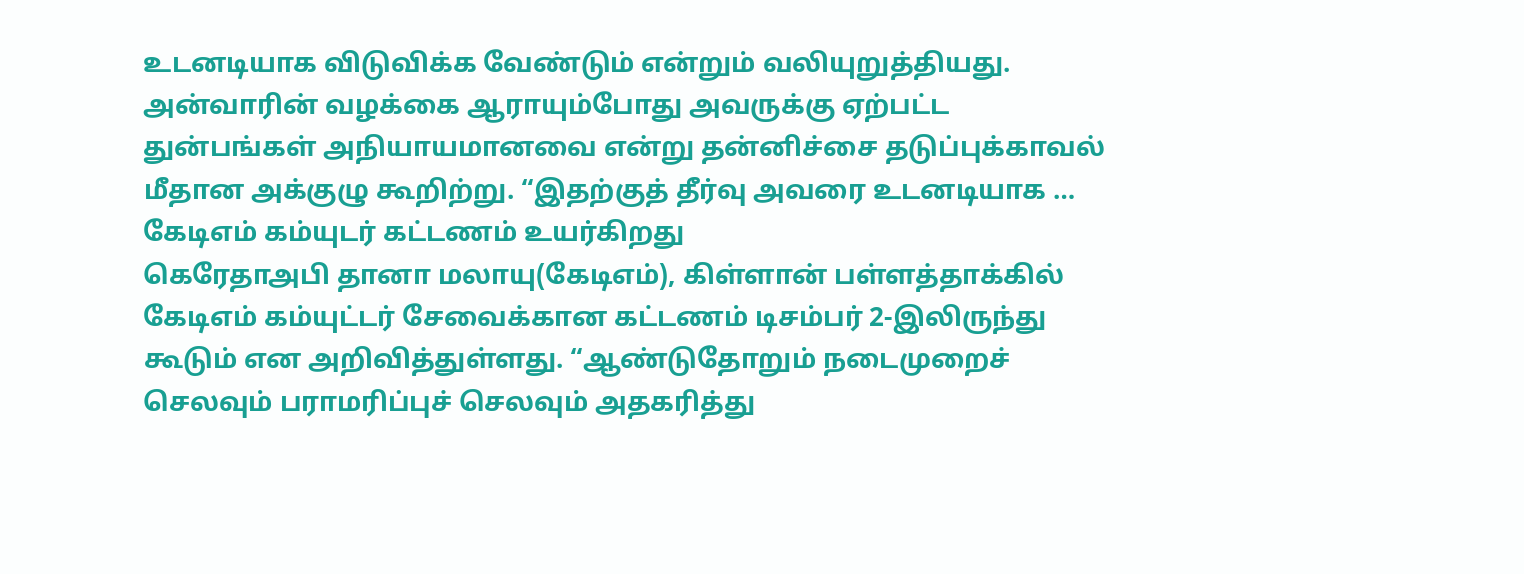உடனடியாக விடுவிக்க வேண்டும் என்றும் வலியுறுத்தியது. அன்வாரின் வழக்கை ஆராயும்போது அவருக்கு ஏற்பட்ட துன்பங்கள் அநியாயமானவை என்று தன்னிச்சை தடுப்புக்காவல் மீதான அக்குழு கூறிற்று. “இதற்குத் தீர்வு அவரை உடனடியாக …
கேடிஎம் கம்யுடர் கட்டணம் உயர்கிறது
கெரேதாஅபி தானா மலாயு(கேடிஎம்), கிள்ளான் பள்ளத்தாக்கில் கேடிஎம் கம்யுட்டர் சேவைக்கான கட்டணம் டிசம்பர் 2-இலிருந்து கூடும் என அறிவித்துள்ளது. “ஆண்டுதோறும் நடைமுறைச் செலவும் பராமரிப்புச் செலவும் அதகரித்து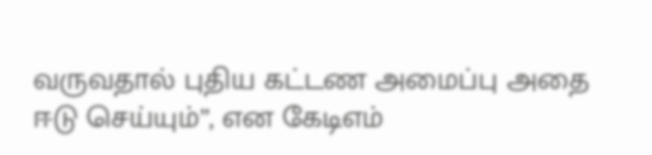வருவதால் புதிய கட்டண அமைப்பு அதை ஈடு செய்யும்”, என கேடிஎம்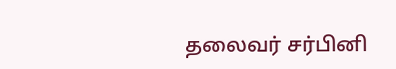தலைவர் சர்பினி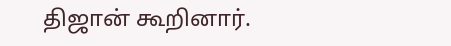திஜான் கூறினார்.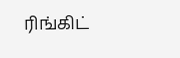ரிங்கிட்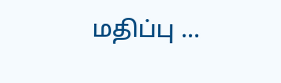மதிப்பு …